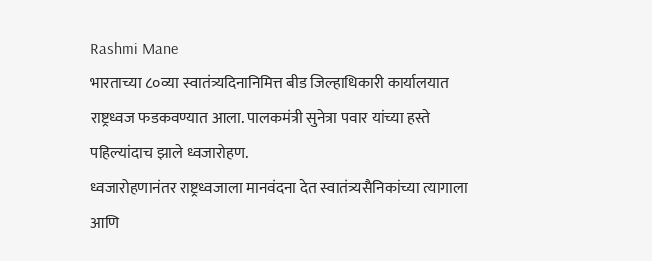Rashmi Mane
भारताच्या ८०व्या स्वातंत्र्यदिनानिमित्त बीड जिल्हाधिकारी कार्यालयात राष्ट्रध्वज फडकवण्यात आला. पालकमंत्री सुनेत्रा पवार यांच्या हस्ते पहिल्यांदाच झाले ध्वजारोहण.
ध्वजारोहणानंतर राष्ट्रध्वजाला मानवंदना देत स्वातंत्र्यसैनिकांच्या त्यागाला आणि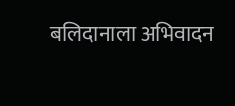बलिदानाला अभिवादन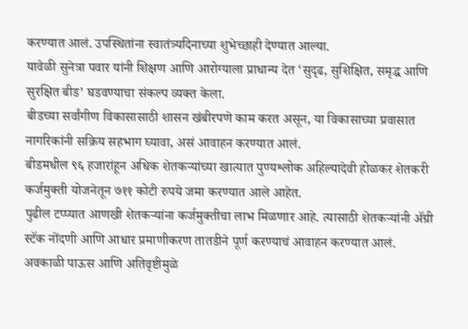करण्यात आलं. उपस्थितांना स्वातंत्र्यदिनाच्या शुभेच्छाही देण्यात आल्या.
यावेळी सुनेत्रा पवार यांनी शिक्षण आणि आरोग्याला प्राधान्य देत ‘सुदृढ, सुशिक्षित, समृद्ध आणि सुरक्षित बीड’ घडवण्याचा संकल्प व्यक्त केला.
बीडच्या सर्वांगीण विकासासाठी शासन खंबीरपणे काम करत असून, या विकासाच्या प्रवासात नागरिकांनी सक्रिय सहभाग घ्यावा, असं आवाहन करण्यात आलं.
बीडमधील ९६ हजारांहून अधिक शेतकऱ्यांच्या खात्यात पुण्यश्लोक अहिल्यादेवी होळकर शेतकरी कर्जमुक्ती योजनेतून ७११ कोटी रुपये जमा करण्यात आले आहेत.
पुढील टप्प्यात आणखी शेतकऱ्यांना कर्जमुक्तीचा लाभ मिळणार आहे. त्यासाठी शेतकऱ्यांनी ॲग्री स्टॅक नोंदणी आणि आधार प्रमाणीकरण तातडीने पूर्ण करण्याचं आवाहन करण्यात आलं.
अवकाळी पाऊस आणि अतिवृष्टीमुळे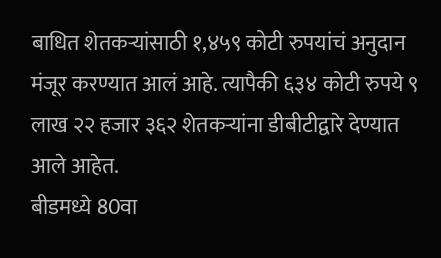बाधित शेतकऱ्यांसाठी १,४५९ कोटी रुपयांचं अनुदान मंजूर करण्यात आलं आहे. त्यापैकी ६३४ कोटी रुपये ९ लाख २२ हजार ३६२ शेतकऱ्यांना डीबीटीद्वारे देण्यात आले आहेत.
बीडमध्ये 80वा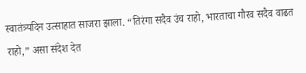स्वातंत्र्यदिन उत्साहात साजरा झाला. “तिरंगा सदैव उंच राहो, भारताचा गौरव सदैव वाढत राहो,” असा संदेश देत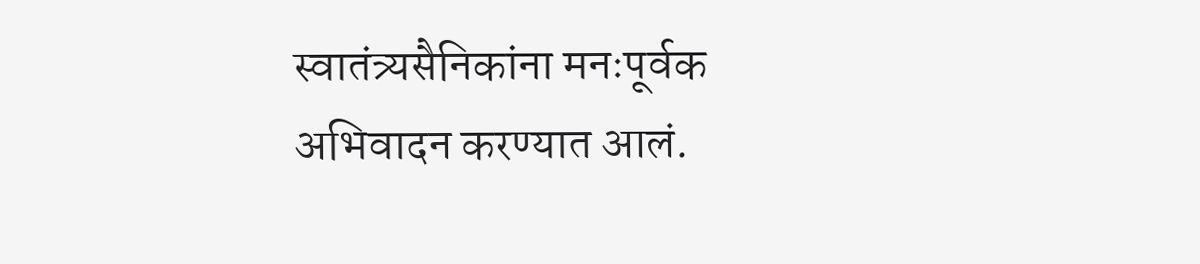स्वातंत्र्यसैनिकांना मनःपूर्वक अभिवादन करण्यात आलं.